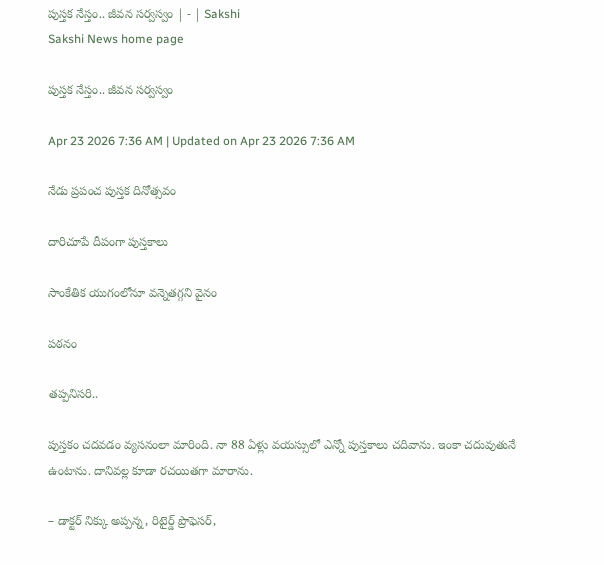పుస్తక నేస్తం.. జీవన సర్వస్వం | - | Sakshi
Sakshi News home page

పుస్తక నేస్తం.. జీవన సర్వస్వం

Apr 23 2026 7:36 AM | Updated on Apr 23 2026 7:36 AM

నేడు ప్రపంచ పుస్తక దినోత్సవం

దారిచూపే దీపంగా పుస్తకాలు

సాంకేతిక యుగంలోనూ వన్నెతగ్గని వైనం

పఠనం

తప్పనిసరి..

పుస్తకం చదవడం వ్యసనంలా మారింది. నా 88 ఏళ్లు వయస్సులో ఎన్నో పుస్తకాలు చదివాను. ఇంకా చదువుతునే ఉంటాను. దానివల్ల కూడా రచయితగా మారాను.

– డాక్టర్‌ నిక్కు అప్పన్న, రిటైర్డ్‌ ప్రొఫెసర్‌,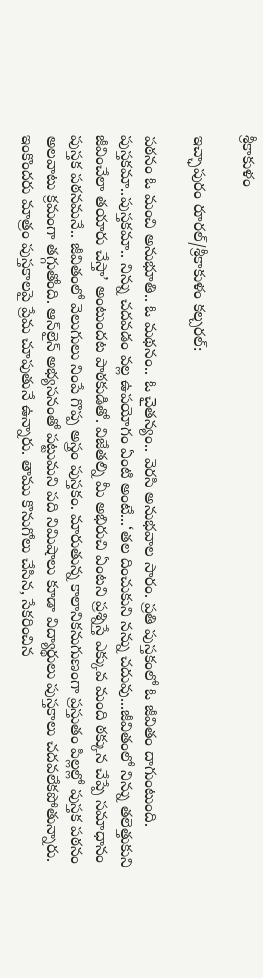శ్రీకాకుళం

ఇచ్ఛాపురం రూరల్‌/శ్రీకాకుళం కల్చరల్‌:

పఠనం ఓ మంచి అనుభూతి.. ఓ మథనం.. ఓ చైతన్యం.. వెరసి అనుభవాల సారం. ప్రతి పుస్తకంలో ఓ జీవితం దాగుంటుంది. పుస్తకమా..పుస్తకమా.. నిన్ను చదవడం వల్ల ఉపయోగం ఏంటి అంటే...‘తల దించుకుని నన్ను చదువు...జీవితంలో నిన్ను తలెత్తుకుని జీవించేలా తయారు చేస్తా’ అంటుందట పాఠకుడితో. విజేతల్ని మీ అభిరుచి ఏంటని ప్రశ్నిస్తే ఎక్కువ మంది ఠక్కున చేప్పే సమాధానం పుస్తక పఠనమనే.. జీవితంలో వెలుగులు నింపే గొప్ప అస్త్రం పుస్తకం. మారుతున్న కాలానికనుగుణంగా ప్రస్తుతం పిల్లల్లో పుస్తక పఠనం అలవాటు క్రమంగా తగ్గుతోంది. ఆన్‌లైన్‌ అభ్యసనంతో పట్టుమని పది నిమిషాలు కూడా విద్యార్థులు పుస్తకాలు చదవలేకపోతున్నారు. ఇంకొందరు మాత్రం పుస్తకాలపై ప్రేమ చూపుతునే ఉన్నారు. తాము కొనుగోలు చేసిన, సేకరించిన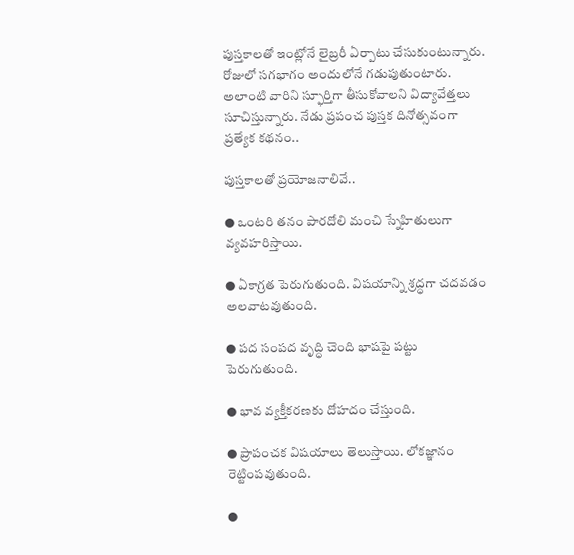పుస్తకాలతో ఇంట్లోనే లైబ్రరీ ఏర్పాటు చేసుకుంటున్నారు. రోజులో సగభాగం అందులోనే గడుపుతుంటారు. అలాంటి వారిని స్ఫూర్తిగా తీసుకోవాలని విద్యావేత్తలు సూచిస్తున్నారు. నేడు ప్రపంచ పుస్తక దినోత్సవంగా ప్రత్యేక కథనం..

పుస్తకాలతో ప్రయోజనాలివే..

● ఒంటరి తనం పారదోలి మంచి స్నేహితులుగా వ్యవహరిస్తాయి.

● ఏకాగ్రత పెరుగుతుంది. విషయాన్ని శ్రద్ధగా చదవడం అలవాటవుతుంది.

● పద సంపద వృద్ధి చెంది భాషపై పట్టు పెరుగుతుంది.

● భావ వ్యక్తీకరణకు దోహదం చేస్తుంది.

● ప్రాపంచక విషయాలు తెలుస్తాయి. లోకజ్ఞానం రెట్టింపవుతుంది.

●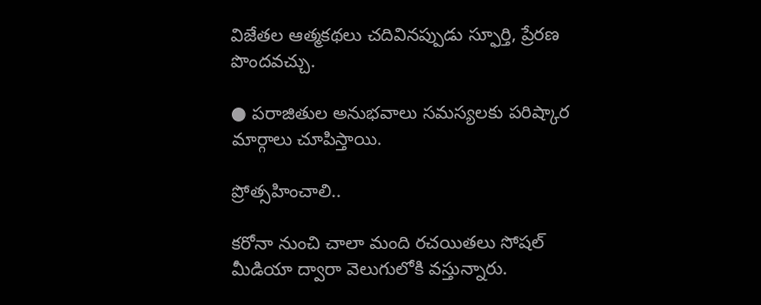విజేతల ఆత్మకథలు చదివినప్పుడు స్ఫూర్తి, ప్రేరణ పొందవచ్చు.

● పరాజితుల అనుభవాలు సమస్యలకు పరిష్కార మార్గాలు చూపిస్తాయి.

ప్రోత్సహించాలి..

కరోనా నుంచి చాలా మంది రచయితలు సోషల్‌ మీడియా ద్వారా వెలుగులోకి వస్తున్నారు.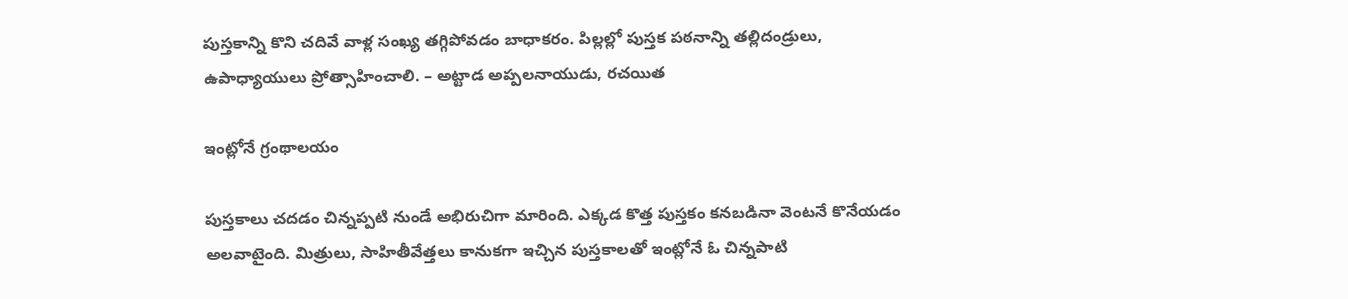పుస్తకాన్ని కొని చదివే వాళ్ల సంఖ్య తగ్గిపోవడం బాధాకరం. పిల్లల్లో పుస్తక పఠనాన్ని తల్లిదండ్రులు, ఉపాధ్యాయులు ప్రోత్సాహించాలి. – అట్టాడ అప్పలనాయుడు, రచయిత

ఇంట్లోనే గ్రంథాలయం

పుస్తకాలు చదడం చిన్నప్పటి నుండే అభిరుచిగా మారింది. ఎక్కడ కొత్త పుస్తకం కనబడినా వెంటనే కొనేయడం అలవాటైంది. మిత్రులు, సాహితీవేత్తలు కానుకగా ఇచ్చిన పుస్తకాలతో ఇంట్లోనే ఓ చిన్నపాటి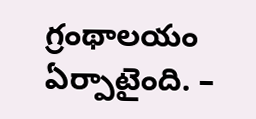గ్రంథాలయం ఏర్పాటైంది. –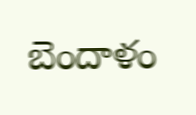బెందాళం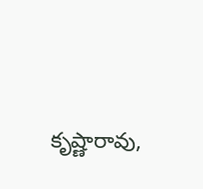కృష్ణారావు,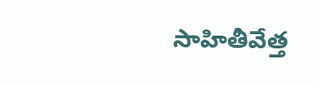సాహితీవేత్త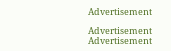Advertisement

Advertisement
Advertisement